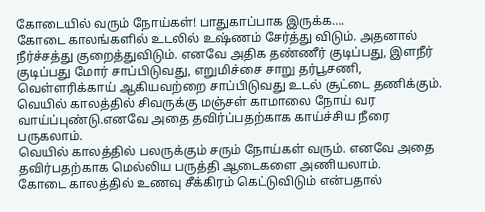கோடையில் வரும் நோய்கள்! பாதுகாப்பாக இருக்க….
கோடை காலங்களில் உடலில் உஷ்ணம் சேர்த்து விடும். அதனால் நீர்ச்சத்து குறைத்துவிடும். எனவே அதிக தண்ணீர் குடிப்பது, இளநீர் குடிப்பது மோர் சாப்பிடுவது, எறுமிச்சை சாறு தர்பூசணி, வெள்ளரிக்காய் ஆகியவற்றை சாப்பிடுவது உடல் சூட்டை தணிக்கும்.
வெயில் காலத்தில் சிவருக்கு மஞ்சள் காமாலை நோய் வர வாய்ப்புண்டு.எனவே அதை தவிர்ப்பதற்காக காய்ச்சிய நீரை பருகலாம்.
வெயில் காலத்தில் பலருக்கும் சரும் நோய்கள் வரும். எனவே அதை தவிர்பதற்காக மெல்லிய பருத்தி ஆடைகளை அணியலாம்.
கோடை காலத்தில் உணவு சீக்கிரம் கெட்டுவிடும் என்பதால்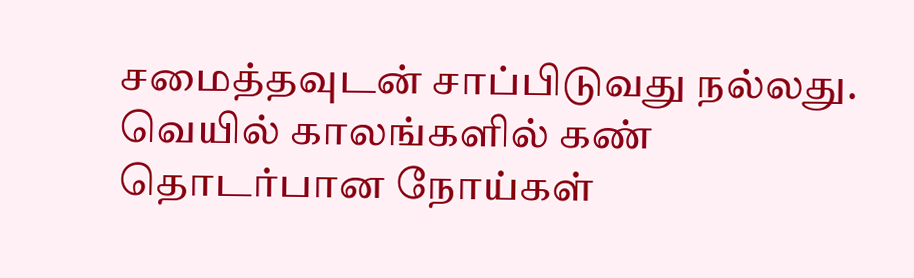சமைத்தவுடன் சாப்பிடுவது நல்லது.
வெயில் காலங்களில் கண் தொடர்பான நோய்கள்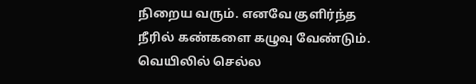நிறைய வரும். எனவே குளிர்ந்த நீரில் கண்களை கழுவு வேண்டும்.
வெயிலில் செல்ல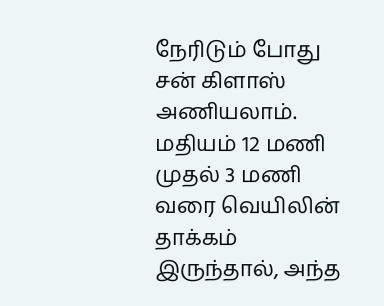நேரிடும் போது சன் கிளாஸ் அணியலாம்.
மதியம் 12 மணி முதல் 3 மணி வரை வெயிலின் தாக்கம் இருந்தால், அந்த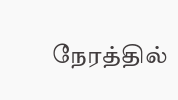நேரத்தில்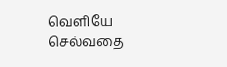வெளியே செல்வதை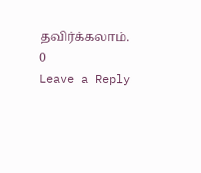தவிர்க்கலாம்.
0
Leave a Reply